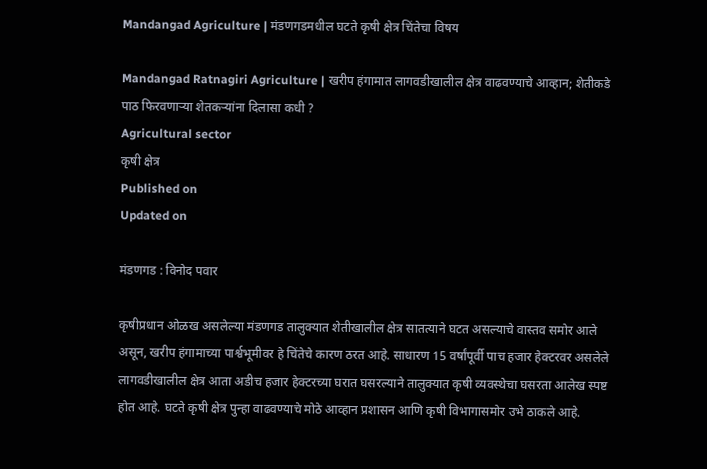Mandangad Agriculture | मंडणगडमधील घटते कृषी क्षेत्र चिंतेचा विषय

Mandangad Ratnagiri Agriculture | खरीप हंगामात लागवडीखालील क्षेत्र वाढवण्याचे आव्हान; शेतीकडे पाठ फिरवणाऱ्या शेतकऱ्यांना दिलासा कधी ?
Agricultural sector
कृषी क्षेत्र
Published on
Updated on

मंडणगड : विनोद पवार

कृषीप्रधान ओळख असलेल्या मंडणगड तालुक्यात शेतीखालील क्षेत्र सातत्याने घटत असल्याचे वास्तव समोर आले असून, खरीप हंगामाच्या पार्श्वभूमीवर हे चिंतेचे कारण ठरत आहे. साधारण 15 वर्षांपूर्वी पाच हजार हेक्टरवर असलेले लागवडीखालील क्षेत्र आता अडीच हजार हेक्टरच्या घरात घसरल्याने तालुक्यात कृषी व्यवस्थेचा घसरता आलेख स्पष्ट होत आहे. घटते कृषी क्षेत्र पुन्हा वाढवण्याचे मोठे आव्हान प्रशासन आणि कृषी विभागासमोर उभे ठाकले आहे.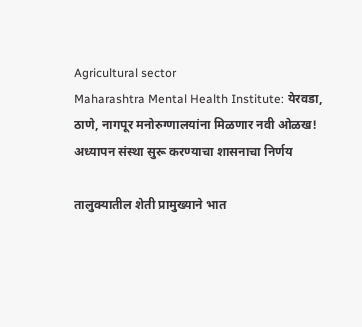Agricultural sector
Maharashtra Mental Health Institute: येरवडा, ठाणे, नागपूर मनोरुग्णालयांना मिळणार नवी ओळख! अध्यापन संस्था सुरू करण्याचा शासनाचा निर्णय

तालुक्यातील शेती प्रामुख्याने भात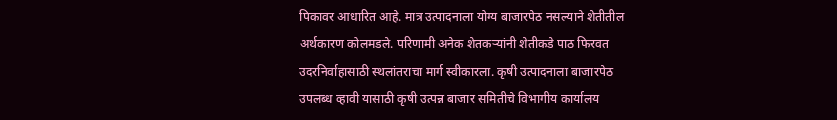पिकावर आधारित आहे. मात्र उत्पादनाला योग्य बाजारपेठ नसल्याने शेतीतील अर्थकारण कोलमडले. परिणामी अनेक शेतकऱ्यांनी शेतीकडे पाठ फिरवत उदरनिर्वाहासाठी स्थलांतराचा मार्ग स्वीकारला. कृषी उत्पादनाला बाजारपेठ उपलब्ध व्हावी यासाठी कृषी उत्पन्न बाजार समितीचे विभागीय कार्यालय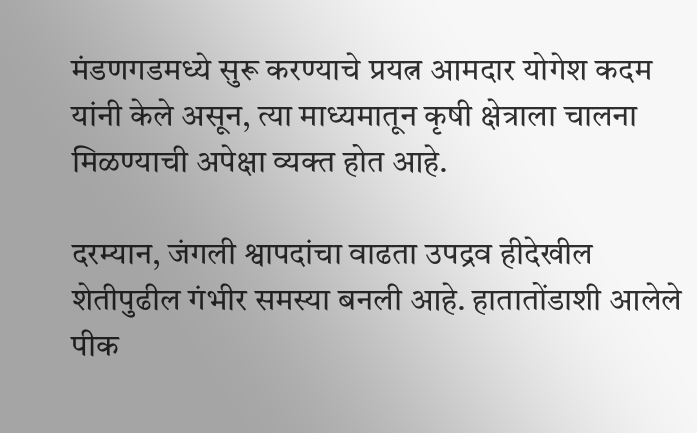मंडणगडमध्ये सुरू करण्याचे प्रयत्न आमदार योगेश कदम यांनी केले असून, त्या माध्यमातून कृषी क्षेत्राला चालना मिळण्याची अपेक्षा व्यक्त होत आहे.

दरम्यान, जंगली श्वापदांचा वाढता उपद्रव हीदेखील शेतीपुढील गंभीर समस्या बनली आहे. हातातोंडाशी आलेले पीक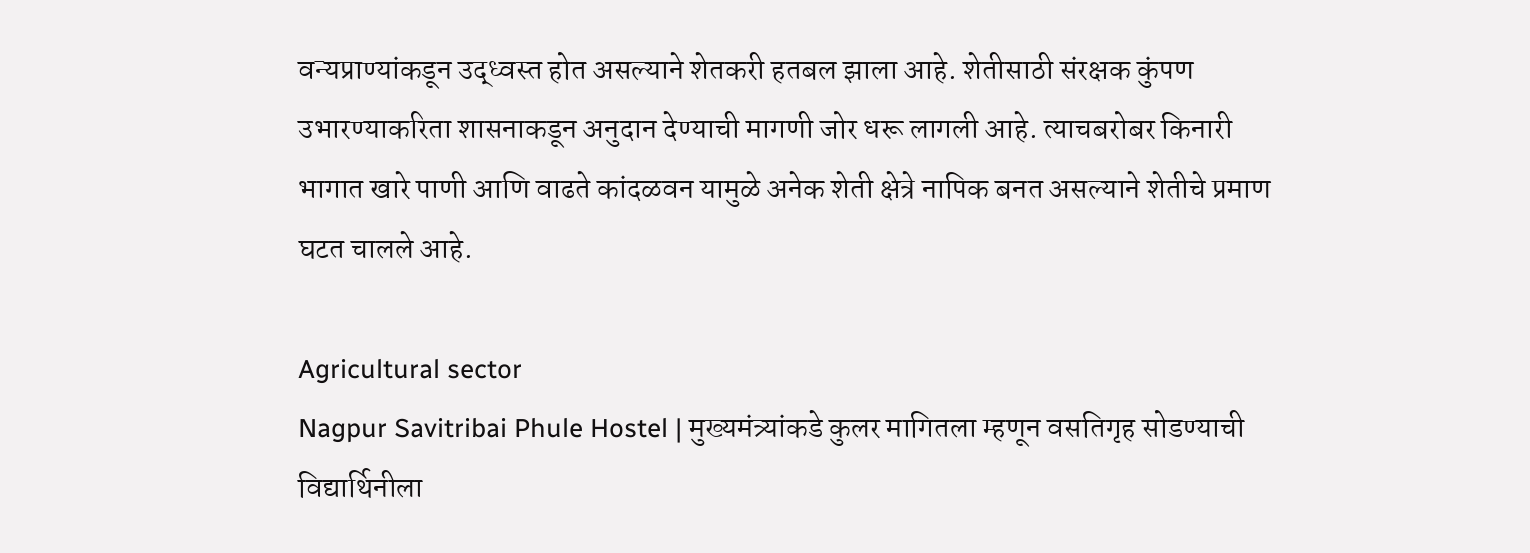वन्यप्राण्यांकडून उद्ध्वस्त होत असल्याने शेतकरी हतबल झाला आहे. शेतीसाठी संरक्षक कुंपण उभारण्याकरिता शासनाकडून अनुदान देण्याची मागणी जोर धरू लागली आहे. त्याचबरोबर किनारी भागात खारे पाणी आणि वाढते कांदळवन यामुळे अनेक शेती क्षेत्रे नापिक बनत असल्याने शेतीचे प्रमाण घटत चालले आहे.

Agricultural sector
Nagpur Savitribai Phule Hostel | मुख्यमंत्र्यांकडे कुलर मागितला म्हणून वसतिगृह सोडण्याची विद्यार्थिनीला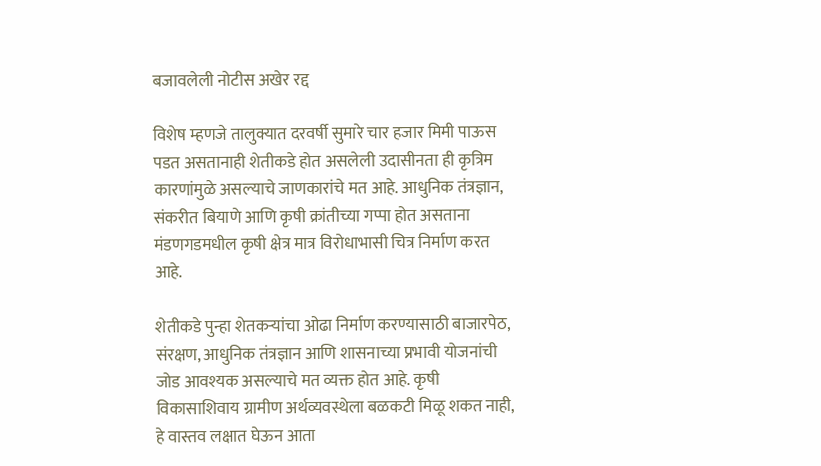बजावलेली नोटीस अखेर रद्द

विशेष म्हणजे तालुक्यात दरवर्षी सुमारे चार हजार मिमी पाऊस पडत असतानाही शेतीकडे होत असलेली उदासीनता ही कृत्रिम कारणांमुळे असल्याचे जाणकारांचे मत आहे. आधुनिक तंत्रज्ञान, संकरीत बियाणे आणि कृषी क्रांतीच्या गप्पा होत असताना मंडणगडमधील कृषी क्षेत्र मात्र विरोधाभासी चित्र निर्माण करत आहे.

शेतीकडे पुन्हा शेतकऱ्यांचा ओढा निर्माण करण्यासाठी बाजारपेठ, संरक्षण, आधुनिक तंत्रज्ञान आणि शासनाच्या प्रभावी योजनांची जोड आवश्यक असल्याचे मत व्यक्त होत आहे. कृषी विकासाशिवाय ग्रामीण अर्थव्यवस्थेला बळकटी मिळू शकत नाही, हे वास्तव लक्षात घेऊन आता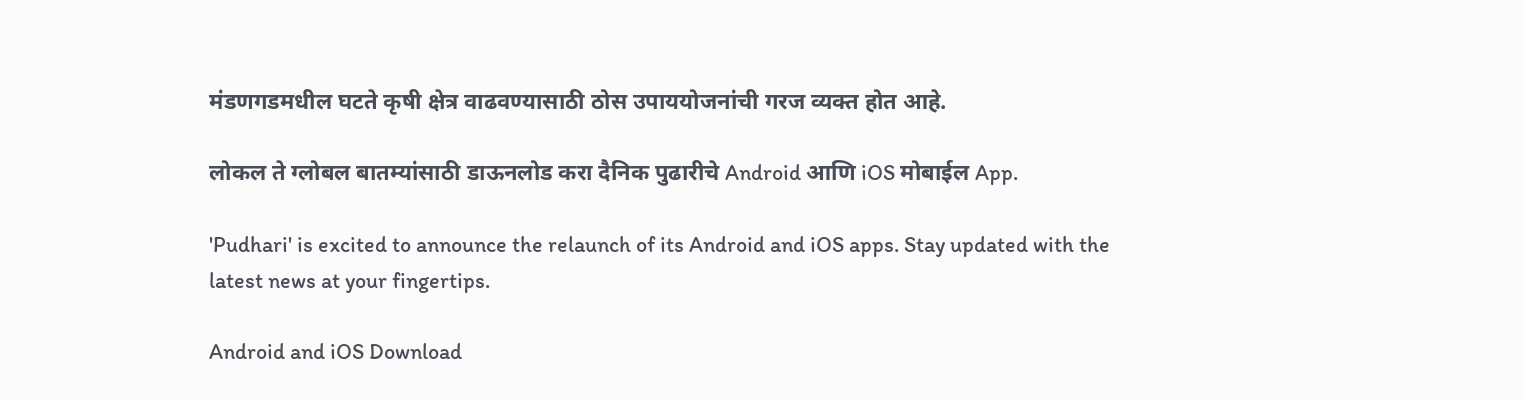मंडणगडमधील घटते कृषी क्षेत्र वाढवण्यासाठी ठोस उपाययोजनांची गरज व्यक्त होत आहे.

लोकल ते ग्लोबल बातम्यांसाठी डाऊनलोड करा दैनिक पुढारीचे Android आणि iOS मोबाईल App.

'Pudhari' is excited to announce the relaunch of its Android and iOS apps. Stay updated with the latest news at your fingertips.

Android and iOS Download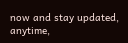now and stay updated, anytime,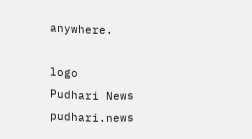anywhere.

logo
Pudhari News
pudhari.news